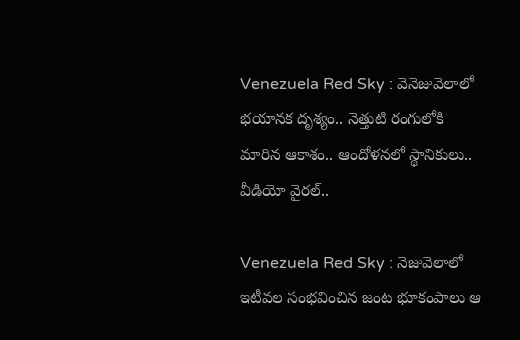Venezuela Red Sky : వెనెజువెలాలో భయానక దృశ్యం.. నెత్తుటి రంగులోకి మారిన ఆకాశం.. ఆందోళనలో స్థానికులు.. వీడియో వైరల్..

Venezuela Red Sky : నెజువెలాలో ఇటీవల సంభవించిన జంట భూకంపాలు ఆ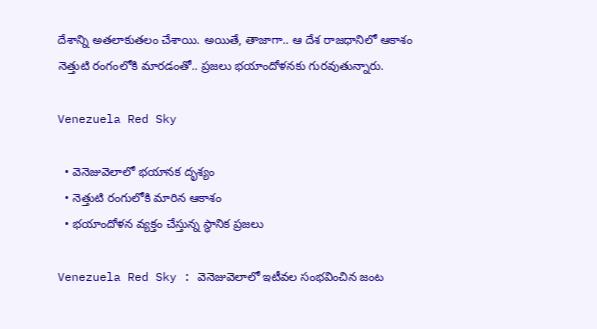దేశాన్ని అతలాకుతలం చేశాయి. అయితే, తాజాగా.. ఆ దేశ రాజధానిలో ఆకాశం నెత్తుటి రంగంలోకి మారడంతో.. ప్రజలు భయాందోళనకు గురవుతున్నారు.

Venezuela Red Sky

  • వెనెజువెలాలో భయానక దృశ్యం
  • నెత్తుటి రంగులోకి మారిన ఆకాశం
  • భయాందోళన వ్యక్తం చేస్తున్న స్థానిక ప్రజలు

Venezuela Red Sky : వెనెజువెలాలో ఇటీవల సంభవించిన జంట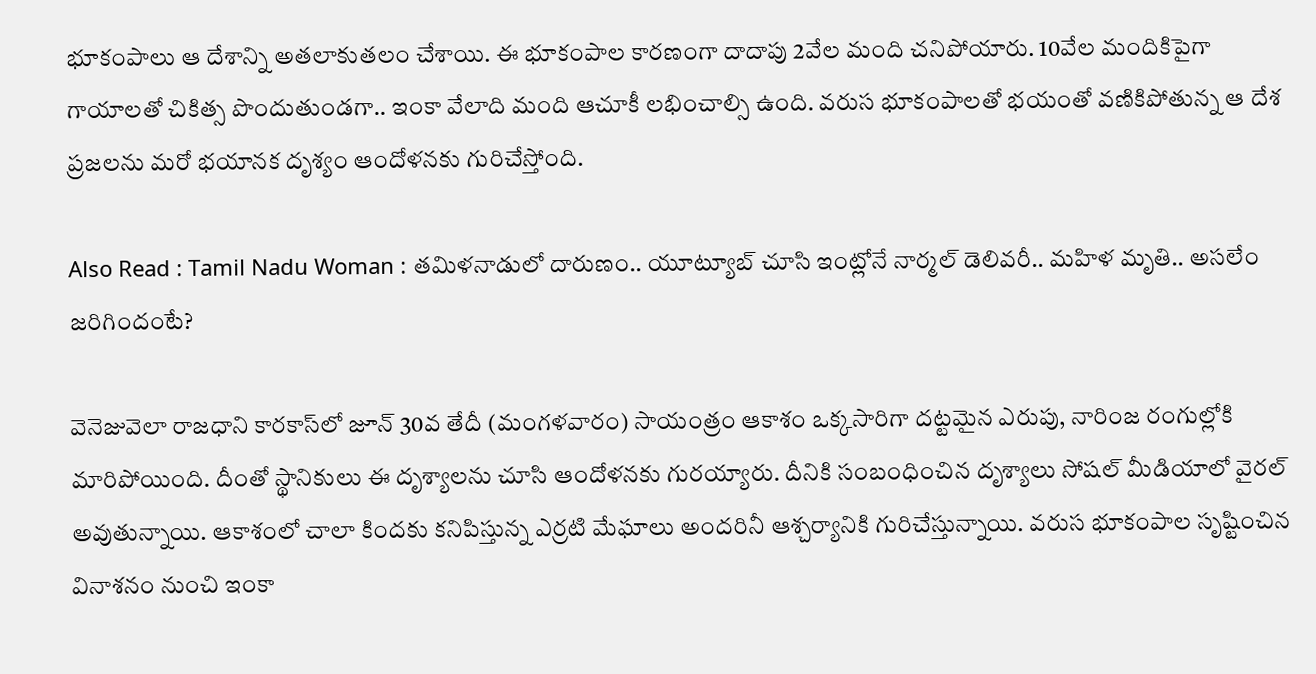భూకంపాలు ఆ దేశాన్ని అతలాకుతలం చేశాయి. ఈ భూకంపాల కారణంగా దాదాపు 2వేల మంది చనిపోయారు. 10వేల మందికిపైగా గాయాలతో చికిత్స పొందుతుండగా.. ఇంకా వేలాది మంది ఆచూకీ లభించాల్సి ఉంది. వరుస భూకంపాలతో భయంతో వణికిపోతున్న ఆ దేశ ప్రజలను మరో భయానక దృశ్యం ఆందోళనకు గురిచేస్తోంది.

Also Read : Tamil Nadu Woman : తమిళనాడులో దారుణం.. యూట్యూబ్ చూసి ఇంట్లోనే నార్మల్ డెలివరీ.. మహిళ మృతి.. అసలేం జరిగిందంటే?

వెనెజువెలా రాజధాని కారకాస్‌లో జూన్ 30వ తేదీ (మంగళవారం) సాయంత్రం ఆకాశం ఒక్కసారిగా దట్టమైన ఎరుపు, నారింజ రంగుల్లోకి మారిపోయింది. దీంతో స్థానికులు ఈ దృశ్యాలను చూసి ఆందోళనకు గురయ్యారు. దీనికి సంబంధించిన దృశ్యాలు సోషల్ మీడియాలో వైరల్ అవుతున్నాయి. ఆకాశంలో చాలా కిందకు కనిపిస్తున్న ఎర్రటి మేఘాలు అందరినీ ఆశ్చర్యానికి గురిచేస్తున్నాయి. వరుస భూకంపాల సృష్టించిన వినాశనం నుంచి ఇంకా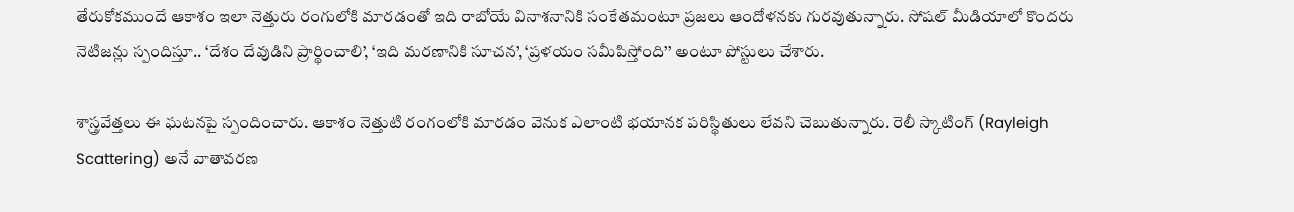తేరుకోకముందే ఆకాశం ఇలా నెత్తురు రంగులోకి మారడంతో ఇది రాబోయే వినాశనానికి సంకేతమంటూ ప్రజలు ఆందోళనకు గురవుతున్నారు. సోషల్ మీడియాలో కొందరు నెటిజన్లు స్పందిస్తూ.. ‘దేశం దేవుడిని ప్రార్థించాలి’, ‘ఇది మరణానికి సూచన’, ‘ప్రళయం సమీపిస్తోంది’’ అంటూ పోస్టులు చేశారు.

శాస్త్రవేత్తలు ఈ ఘటనపై స్పందించారు. ఆకాశం నెత్తుటి రంగంలోకి మారడం వెనుక ఎలాంటి భయానక పరిస్థితులు లేవని చెబుతున్నారు. రెలీ స్కాటింగ్ (Rayleigh Scattering) అనే వాతావరణ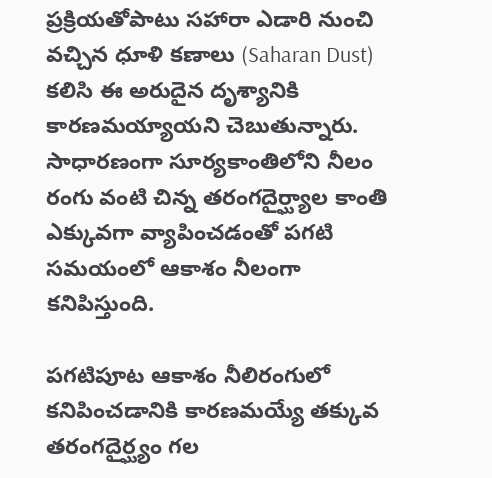ప్రక్రియతోపాటు సహారా ఎడారి నుంచి వచ్చిన ధూళి కణాలు (Saharan Dust) కలిసి ఈ అరుదైన దృశ్యానికి కారణమయ్యాయని చెబుతున్నారు. సాధారణంగా సూర్యకాంతిలోని నీలం రంగు వంటి చిన్న తరంగదైర్ఘ్యాల కాంతి ఎక్కువగా వ్యాపించడంతో పగటి సమయంలో ఆకాశం నీలంగా కనిపిస్తుంది.

పగటిపూట ఆకాశం నీలిరంగులో కనిపించడానికి కారణమయ్యే తక్కువ తరంగదైర్ఘ్యం గల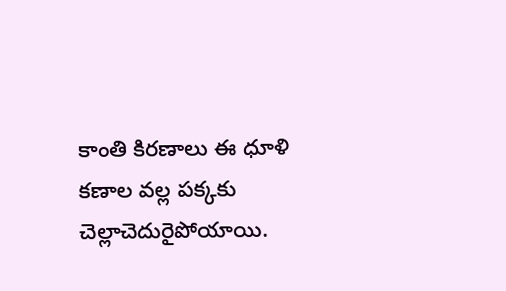కాంతి కిరణాలు ఈ ధూళి కణాల వల్ల పక్కకు చెల్లాచెదురైపోయాయి.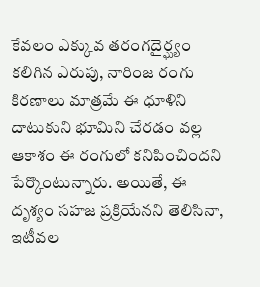కేవలం ఎక్కువ తరంగదైర్ఘ్యం కలిగిన ఎరుపు, నారింజ రంగు కిరణాలు మాత్రమే ఈ ధూళిని దాటుకుని భూమిని చేరడం వల్ల ఆకాశం ఈ రంగులో కనిపించిందని పేర్కొంటున్నారు. అయితే, ఈ దృశ్యం సహజ ప్రక్రియేనని తెలిసినా, ఇటీవల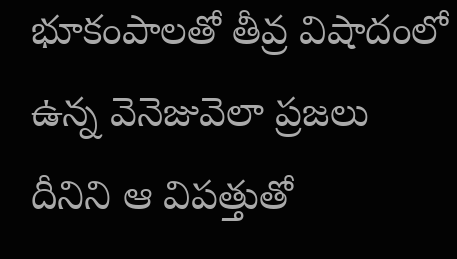భూకంపాలతో తీవ్ర విషాదంలో ఉన్న వెనెజువెలా ప్రజలు దీనిని ఆ విపత్తుతో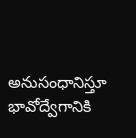అనుసంధానిస్తూ భావోద్వేగానికి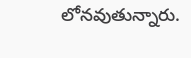లోనవుతున్నారు.